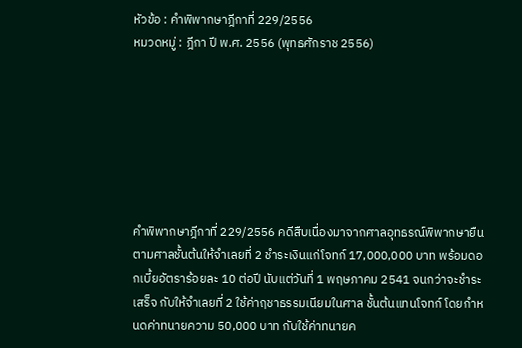หัวข้อ : คำพิพากษาฎีกาที่ 229/2556
หมวดหมู่ : ฎีกา ปี พ.ศ. 2556 (พุทธศักราช 2556)







คำพิพากษาฎีกาที่ 229/2556 คดีสืบเนื่องมาจากศาลอุทธรณ์พิพากษายืนตามศาลชั้นต้นให้จำเลยที่ 2 ชำระเงินแก่โจทก์ 17,000,000 บาท พร้อมดอกเบี้ยอัตราร้อยละ 10 ต่อปี นับแต่วันที่ 1 พฤษภาคม 2541 จนกว่าจะชำระเสร็จ กับให้จำเลยที่ 2 ใช้ค่าฤชาธรรมเนียมในศาล ชั้นต้นแทนโจทก์ โดยกำหนดค่าทนายความ 50,000 บาท กับใช้ค่าทนายค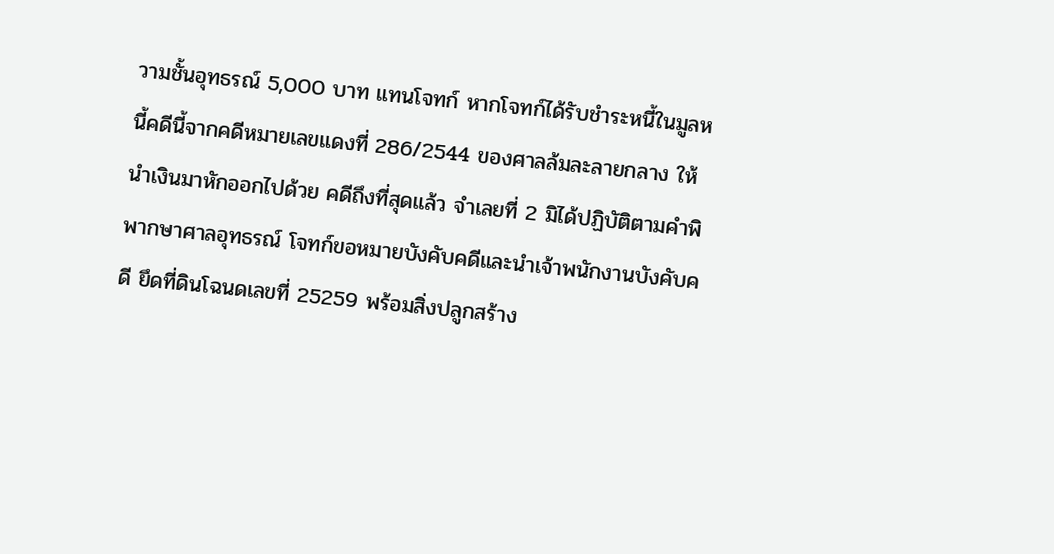วามชั้นอุทธรณ์ 5,000 บาท แทนโจทก์ หากโจทก์ได้รับชำระหนี้ในมูลหนี้คดีนี้จากคดีหมายเลขแดงที่ 286/2544 ของศาลล้มละลายกลาง ให้นำเงินมาหักออกไปด้วย คดีถึงที่สุดแล้ว จำเลยที่ 2 มิได้ปฏิบัติตามคำพิพากษาศาลอุทธรณ์ โจทก์ขอหมายบังคับคดีและนำเจ้าพนักงานบังคับคดี ยึดที่ดินโฉนดเลขที่ 25259 พร้อมสิ่งปลูกสร้าง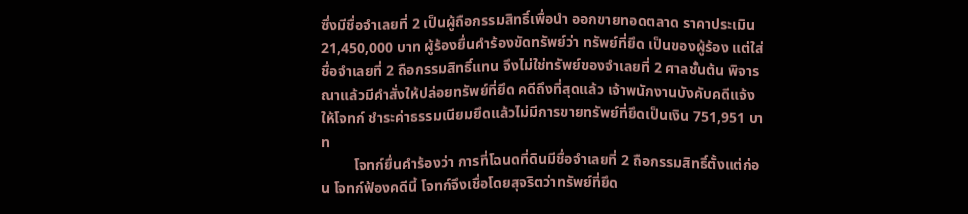ซึ่งมีชื่อจำเลยที่ 2 เป็นผู้ถือกรรมสิทธิ์เพื่อนำ ออกขายทอดตลาด ราคาประเมิน 21,450,000 บาท ผู้ร้องยื่นคำร้องขัดทรัพย์ว่า ทรัพย์ที่ยึด เป็นของผู้ร้อง แต่ใส่ชื่อจำเลยที่ 2 ถือกรรมสิทธิ์แทน จึงไม่ใช่ทรัพย์ของจำเลยที่ 2 ศาลชั้นต้น พิจารณาแล้วมีคำสั่งให้ปล่อยทรัพย์ที่ยึด คดีถึงที่สุดแล้ว เจ้าพนักงานบังคับคดีแจ้งให้โจทก์ ชำระค่าธรรมเนียมยึดแล้วไม่มีการขายทรัพย์ที่ยึดเป็นเงิน 751,951 บาท
         โจทก์ยื่นคำร้องว่า การที่โฉนดที่ดินมีชื่อจำเลยที่ 2 ถือกรรมสิทธิ์ตั้งแต่ก่อน โจทก์ฟ้องคดีนี้ โจทก์จึงเชื่อโดยสุจริตว่าทรัพย์ที่ยึด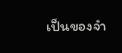เป็นของจำ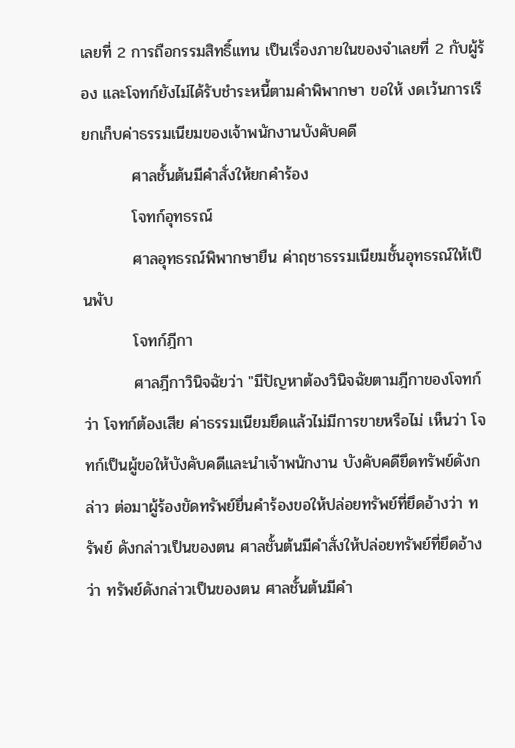เลยที่ 2 การถือกรรมสิทธิ์แทน เป็นเรื่องภายในของจำเลยที่ 2 กับผู้ร้อง และโจทก์ยังไม่ได้รับชำระหนี้ตามคำพิพากษา ขอให้ งดเว้นการเรียกเก็บค่าธรรมเนียมของเจ้าพนักงานบังคับคดี
         ศาลชั้นต้นมีคำสั่งให้ยกคำร้อง
         โจทก์อุทธรณ์
         ศาลอุทธรณ์พิพากษายืน ค่าฤชาธรรมเนียมชั้นอุทธรณ์ให้เป็นพับ
         โจทก์ฎีกา
         ศาลฎีกาวินิจฉัยว่า "มีปัญหาต้องวินิจฉัยตามฎีกาของโจทก์ว่า โจทก์ต้องเสีย ค่าธรรมเนียมยึดแล้วไม่มีการขายหรือไม่ เห็นว่า โจทก์เป็นผู้ขอให้บังคับคดีและนำเจ้าพนักงาน บังคับคดียึดทรัพย์ดังกล่าว ต่อมาผู้ร้องขัดทรัพย์ยื่นคำร้องขอให้ปล่อยทรัพย์ที่ยึดอ้างว่า ทรัพย์ ดังกล่าวเป็นของตน ศาลชั้นต้นมีคำสั่งให้ปล่อยทรัพย์ที่ยึดอ้างว่า ทรัพย์ดังกล่าวเป็นของตน ศาลชั้นต้นมีคำ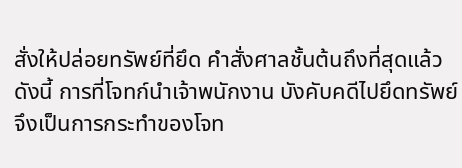สั่งให้ปล่อยทรัพย์ที่ยึด คำสั่งศาลชั้นต้นถึงที่สุดแล้ว ดังนี้ การที่โจทก์นำเจ้าพนักงาน บังคับคดีไปยึดทรัพย์จึงเป็นการกระทำของโจท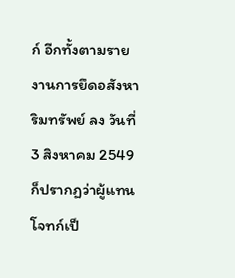ก์ อีกทั้งตามรายงานการยึดอสังหาริมทรัพย์ ลง วันที่ 3 สิงหาคม 2549 ก็ปรากฏว่าผู้แทนโจทก์เป็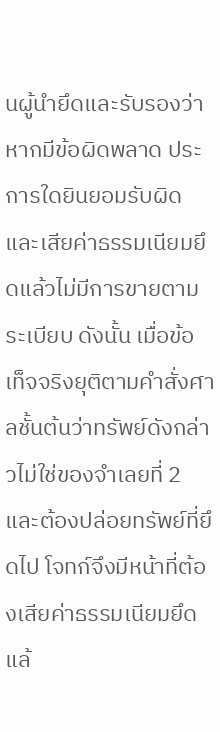นผู้นำยึดและรับรองว่าหากมีข้อผิดพลาด ประการใดยินยอมรับผิดและเสียค่าธรรมเนียมยึดแล้วไม่มีการขายตามระเบียบ ดังนั้น เมื่อข้อ เท็จจริงยุติตามคำสั่งศาลชั้นต้นว่าทรัพย์ดังกล่าวไม่ใช่ของจำเลยที่ 2 และต้องปล่อยทรัพย์ที่ยึดไป โจทก์จึงมีหน้าที่ต้องเสียค่าธรรมเนียมยึดแล้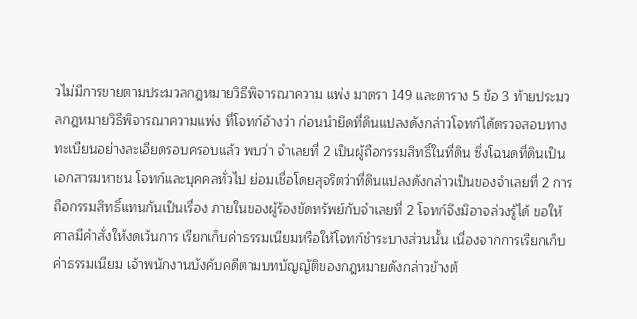วไม่มีการขายตามประมวลกฎหมายวิธีพิจารณาความ แพ่ง มาตรา 149 และตาราง 5 ข้อ 3 ท้ายประมวลกฎหมายวิธีพิจารณาความแพ่ง ที่โจทก์อ้างว่า ก่อนนำยึดที่ดินแปลงดังกล่าวโจทก์ได้ตรวจสอบทางทะเบียนอย่างละเอียดรอบครอบแล้ว พบว่า จำเลยที่ 2 เป็นผู้ถือกรรมสิทธิ์ในที่ดิน ซึ่งโฉนดที่ดินเป็นเอกสารมหาชน โจทก์และบุคคลทั่วไป ย่อมเชื่อโดยสุจริตว่าที่ดินแปลงดังกล่าวเป็นของจำเลยที่ 2 การถือกรรมสิทธิ์แทนกันเป็นเรื่อง ภายในของผู้ร้องขัดทรัพย์กับจำเลยที่ 2 โจทก์จึงมิอาจล่วงรู้ได้ ขอให้ศาลมีคำสั่งให้งดเว้นการ เรียกเก็บค่าธรรมเนียมหรือให้โจทก์ชำระบางส่วนนั้น เนื่องจากการเรียกเก็บค่าธรรมเนียม เจ้าพนักงานบังคับคดีตามบทบัญญัติของกฎหมายดังกล่าวข้างต้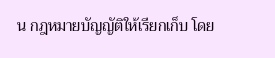น กฎหมายบัญญัติให้เรียกเก็บ โดย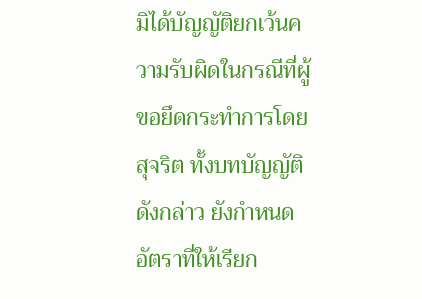มิได้บัญญัติยกเว้นความรับผิดในกรณีที่ผู้ขอยึดกระทำการโดยสุจริต ทั้งบทบัญญัติดังกล่าว ยังกำหนดอัตราที่ให้เรียก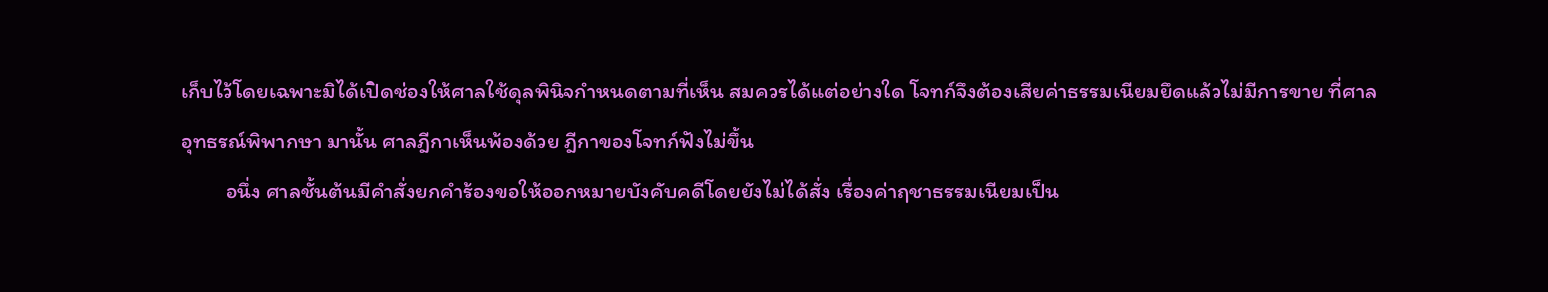เก็บไว้โดยเฉพาะมิได้เปิดช่องให้ศาลใช้ดุลพินิจกำหนดตามที่เห็น สมควรได้แต่อย่างใด โจทก์จึงต้องเสียค่าธรรมเนียมยึดแล้วไม่มีการขาย ที่ศาลอุทธรณ์พิพากษา มานั้น ศาลฎีกาเห็นพ้องด้วย ฎีกาของโจทก์ฟังไม่ขึ้น
         อนึ่ง ศาลชั้นต้นมีคำสั่งยกคำร้องขอให้ออกหมายบังคับคดีโดยยังไม่ได้สั่ง เรื่องค่าฤชาธรรมเนียมเป็น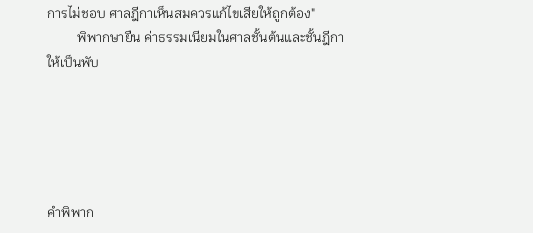การไม่ชอบ ศาลฎีกาเห็นสมควรแก้ไขเสียให้ถูกต้อง"
         พิพากษายืน ค่าธรรมเนียมในศาลชั้นต้นและชั้นฎีกาให้เป็นพับ





คำพิพาก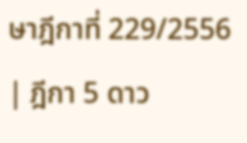ษาฎีกาที่ 229/2556 | ฎีกา 5 ดาว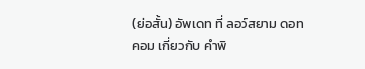(ย่อสั้น) อัพเดท ที่ ลอว์สยาม ดอทคอม เกี่ยวกับ คำพิ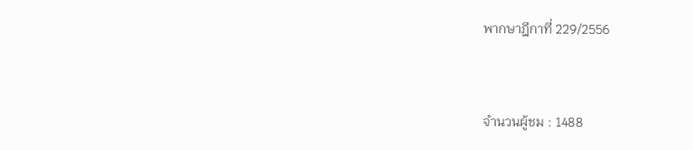พากษาฎีกาที่ 229/2556


จำนวนผู้ชม : 1488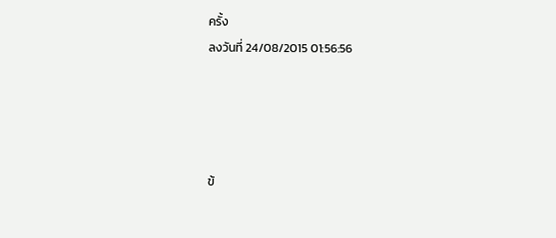ครั้ง
ลงวันที่ 24/08/2015 01:56:56




ข้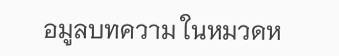อมูลบทความ ในหมวดห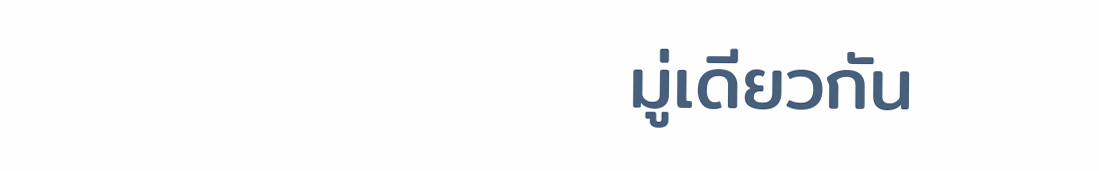มู่เดียวกัน